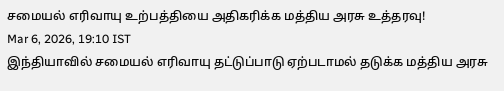சமையல் எரிவாயு உற்பத்தியை அதிகரிக்க மத்திய அரசு உத்தரவு!
Mar 6, 2026, 19:10 IST
இந்தியாவில் சமையல் எரிவாயு தட்டுப்பாடு ஏற்படாமல் தடுக்க மத்திய அரசு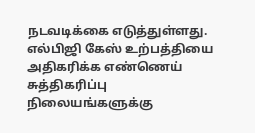நடவடிக்கை எடுத்துள்ளது. எல்பிஜி கேஸ் உற்பத்தியை அதிகரிக்க எண்ணெய் சுத்திகரிப்பு நிலையங்களுக்கு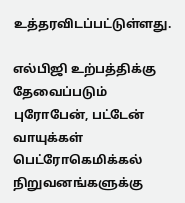உத்தரவிடப்பட்டுள்ளது.

எல்பிஜி உற்பத்திக்கு தேவைப்படும் புரோபேன், பட்டேன் வாயுக்கள் பெட்ரோகெமிக்கல் நிறுவனங்களுக்கு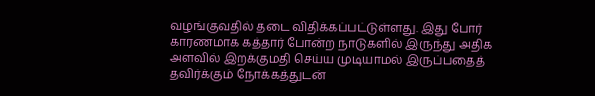வழங்குவதில் தடை விதிக்கப்பட்டுள்ளது. இது போர் காரணமாக கத்தார் போன்ற நாடுகளில் இருந்து அதிக அளவில் இறக்குமதி செய்ய முடியாமல் இருப்பதைத் தவிர்க்கும் நோக்கத்துடன்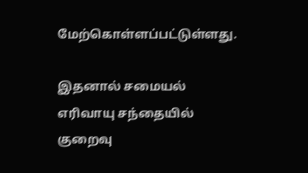மேற்கொள்ளப்பட்டுள்ளது.

இதனால் சமையல் எரிவாயு சந்தையில் குறைவு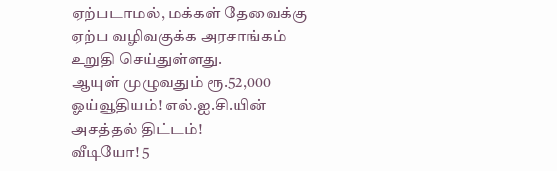ஏற்படாமல், மக்கள் தேவைக்கு ஏற்ப வழிவகுக்க அரசாங்கம் உறுதி செய்துள்ளது.
ஆயுள் முழுவதும் ரூ.52,000 ஓய்வூதியம்! எல்.ஐ.சி.யின் அசத்தல் திட்டம்!
வீடியோ! 5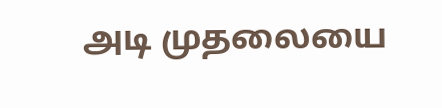அடி முதலையை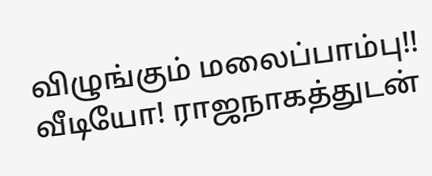விழுங்கும் மலைப்பாம்பு!!
வீடியோ! ராஜநாகத்துடன்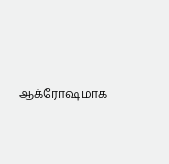ஆக்ரோஷமாக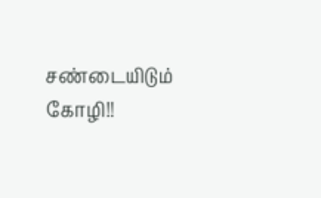சண்டையிடும் கோழி!!